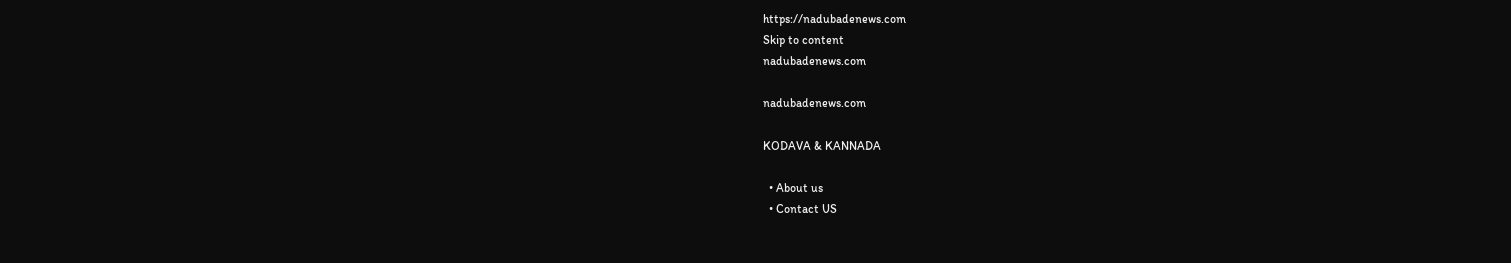https://nadubadenews.com
Skip to content
nadubadenews.com

nadubadenews.com

KODAVA & KANNADA

  • About us
  • Contact US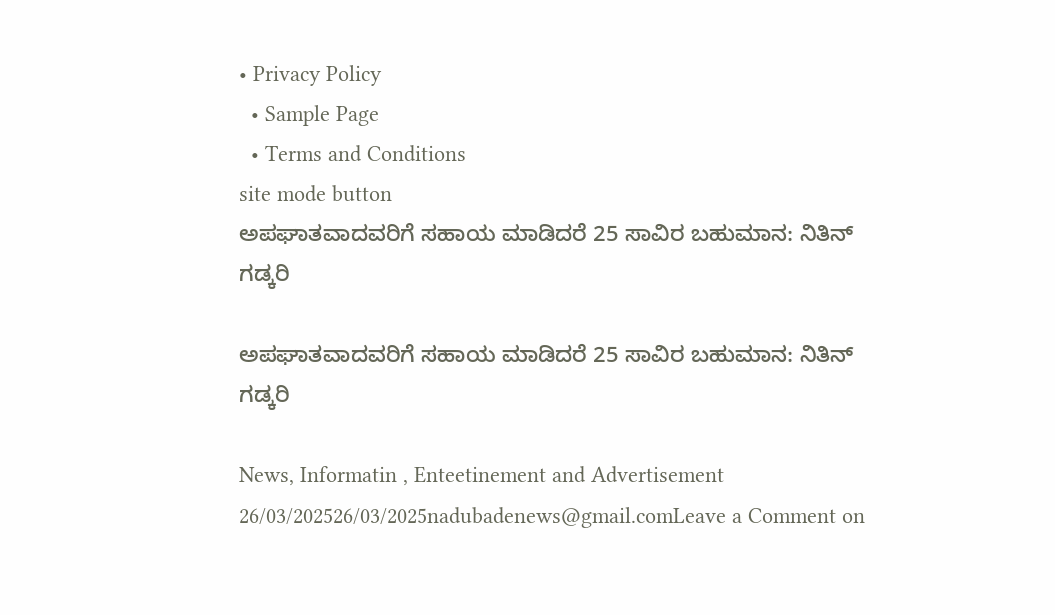• Privacy Policy
  • Sample Page
  • Terms and Conditions
site mode button
ಅಪಘಾತವಾದವರಿಗೆ ಸಹಾಯ ಮಾಡಿದರೆ 25 ಸಾವಿರ ಬಹುಮಾನ: ನಿತಿನ್‌ ಗಡ್ಕರಿ

ಅಪಘಾತವಾದವರಿಗೆ ಸಹಾಯ ಮಾಡಿದರೆ 25 ಸಾವಿರ ಬಹುಮಾನ: ನಿತಿನ್‌ ಗಡ್ಕರಿ

News, Informatin , Enteetinement and Advertisement
26/03/202526/03/2025nadubadenews@gmail.comLeave a Comment on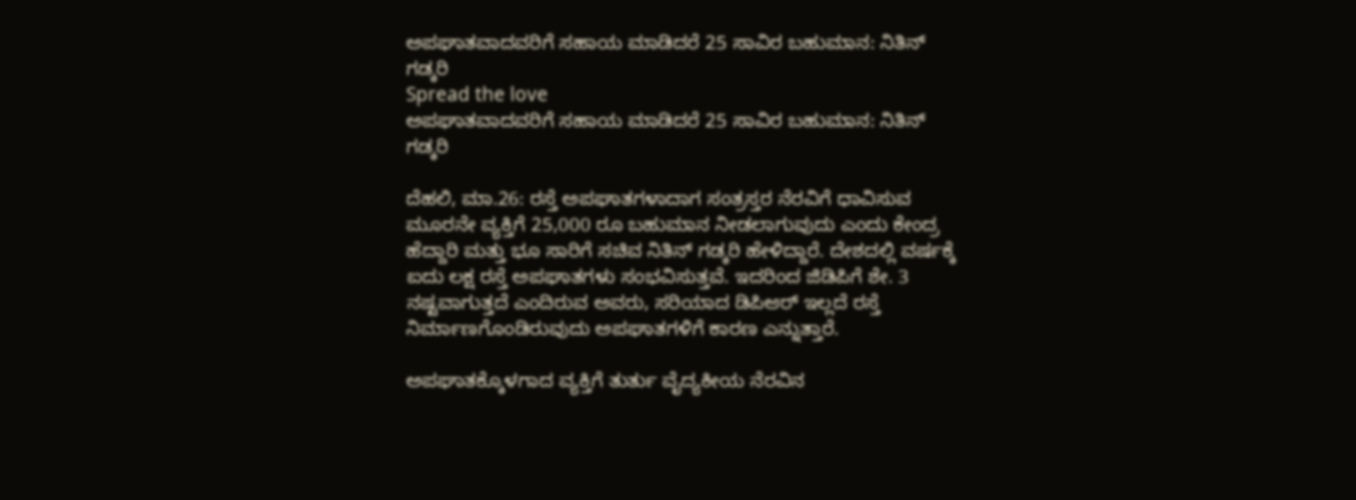ಅಪಘಾತವಾದವರಿಗೆ ಸಹಾಯ ಮಾಡಿದರೆ 25 ಸಾವಿರ ಬಹುಮಾನ: ನಿತಿನ್‌ ಗಡ್ಕರಿ
Spread the love
ಅಪಘಾತವಾದವರಿಗೆ ಸಹಾಯ ಮಾಡಿದರೆ 25 ಸಾವಿರ ಬಹುಮಾನ: ನಿತಿನ್‌ ಗಡ್ಕರಿ

ದೆಹಲಿ, ಮಾ.26: ರಸ್ತೆ ಅಪಘಾತಗಳಾದಾಗ ಸಂತ್ರಸ್ತರ ನೆರವಿಗೆ ಧಾವಿಸುವ ಮೂರನೇ ವ್ಯಕ್ತಿಗೆ 25,000 ರೂ ಬಹುಮಾನ ನೀಡಲಾಗುವುದು ಎಂದು ಕೇಂದ್ರ ಹೆದ್ದಾರಿ ಮತ್ತು ಭೂ ಸಾರಿಗೆ ಸಚಿವ ನಿತಿನ್ ಗಡ್ಕರಿ ಹೇಳಿದ್ದಾರೆ. ದೇಶದಲ್ಲಿ ವರ್ಷಕ್ಕೆ ಐದು ಲಕ್ಷ ರಸ್ತೆ ಅಪಘಾತಗಳು ಸಂಭವಿಸುತ್ತವೆ. ಇದರಿಂದ ಜಿಡಿಪಿಗೆ ಶೇ. 3 ನಷ್ಟವಾಗುತ್ತದೆ ಎಂದಿರುವ ಅವರು, ಸರಿಯಾದ ಡಿಪಿಆರ್ ಇಲ್ಲದೆ ರಸ್ತೆ ನಿರ್ಮಾಣಗೊಂಡಿರುವುದು ಅಪಘಾತಗಳಿಗೆ ಕಾರಣ ಎನ್ನುತ್ತಾರೆ.

ಅಪಘಾತಕ್ಕೊಳಗಾದ ವ್ಯಕ್ತಿಗೆ ತುರ್ತು ವೈದ್ಯಕೀಯ ನೆರವಿನ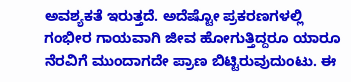ಅವಶ್ಯಕತೆ ಇರುತ್ತದೆ. ಅದೆಷ್ಟೋ ಪ್ರಕರಣಗಳಲ್ಲಿ ಗಂಭೀರ ಗಾಯವಾಗಿ ಜೀವ ಹೋಗುತ್ತಿದ್ದರೂ ಯಾರೂ ನೆರವಿಗೆ ಮುಂದಾಗದೇ ಪ್ರಾಣ ಬಿಟ್ಟಿರುವುದುಂಟು. ಈ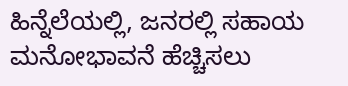ಹಿನ್ನೆಲೆಯಲ್ಲಿ, ಜನರಲ್ಲಿ ಸಹಾಯ ಮನೋಭಾವನೆ ಹೆಚ್ಚಿಸಲು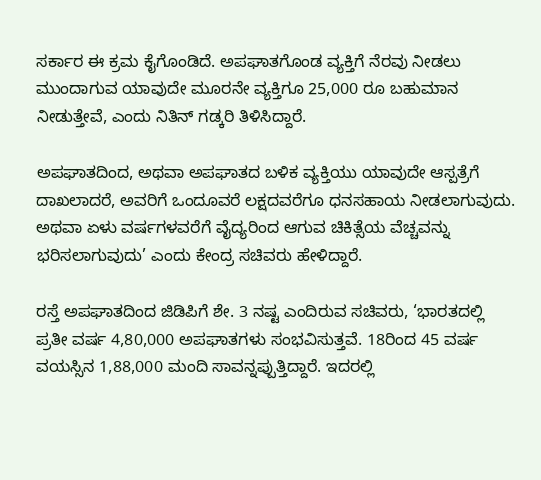ಸರ್ಕಾರ ಈ ಕ್ರಮ ಕೈಗೊಂಡಿದೆ. ಅಪಘಾತಗೊಂಡ ವ್ಯಕ್ತಿಗೆ ನೆರವು ನೀಡಲು ಮುಂದಾಗುವ ಯಾವುದೇ ಮೂರನೇ ವ್ಯಕ್ತಿಗೂ 25,000 ರೂ ಬಹುಮಾನ ನೀಡುತ್ತೇವೆ, ಎಂದು ನಿತಿನ್ ಗಡ್ಕರಿ ತಿಳಿಸಿದ್ದಾರೆ.

ಅಪಘಾತದಿಂದ, ಅಥವಾ ಅಪಘಾತದ ಬಳಿಕ ವ್ಯಕ್ತಿಯು ಯಾವುದೇ ಆಸ್ಪತ್ರೆಗೆ ದಾಖಲಾದರೆ, ಅವರಿಗೆ ಒಂದೂವರೆ ಲಕ್ಷದವರೆಗೂ ಧನಸಹಾಯ ನೀಡಲಾಗುವುದು. ಅಥವಾ ಏಳು ವರ್ಷಗಳವರೆಗೆ ವೈದ್ಯರಿಂದ ಆಗುವ ಚಿಕಿತ್ಸೆಯ ವೆಚ್ಚವನ್ನು ಭರಿಸಲಾಗುವುದು’ ಎಂದು ಕೇಂದ್ರ ಸಚಿವರು ಹೇಳಿದ್ದಾರೆ.

ರಸ್ತೆ ಅಪಘಾತದಿಂದ ಜಿಡಿಪಿಗೆ ಶೇ. 3 ನಷ್ಟ ಎಂದಿರುವ ಸಚಿವರು, ‘ಭಾರತದಲ್ಲಿ ಪ್ರತೀ ವರ್ಷ 4,80,000 ಅಪಘಾತಗಳು ಸಂಭವಿಸುತ್ತವೆ. 18ರಿಂದ 45 ವರ್ಷ ವಯಸ್ಸಿನ 1,88,000 ಮಂದಿ ಸಾವನ್ನಪ್ಪುತ್ತಿದ್ದಾರೆ. ಇದರಲ್ಲಿ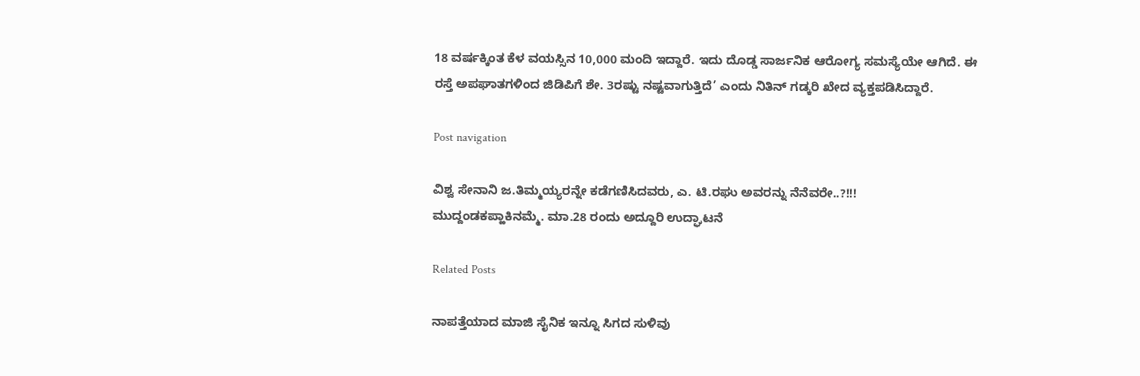18 ವರ್ಷಕ್ಕಿಂತ ಕೆಳ ವಯಸ್ಸಿನ 10,000 ಮಂದಿ ಇದ್ದಾರೆ. ಇದು ದೊಡ್ಡ ಸಾರ್ಜನಿಕ ಆರೋಗ್ಯ ಸಮಸ್ಯೆಯೇ ಆಗಿದೆ. ಈ ರಸ್ತೆ ಅಪಘಾತಗಳಿಂದ ಜಿಡಿಪಿಗೆ ಶೇ. 3ರಷ್ಟು ನಷ್ಟವಾಗುತ್ತಿದೆ’ ಎಂದು ನಿತಿನ್ ಗಡ್ಕರಿ ಖೇದ ವ್ಯಕ್ತಪಡಿಸಿದ್ದಾರೆ.

Post navigation

ವಿಶ್ವ ಸೇನಾನಿ ಜ.ತಿಮ್ಮಯ್ಯರನ್ನೇ ಕಡೆಗಣಿಸಿದವರು, ಎ. ಟಿ.ರಘು ಅವರನ್ನು ನೆನೆವರೇ..?!!!
ಮುದ್ದಂಡಕಪ್ಹಾಕಿನಮ್ಮೆ. ಮಾ.28 ರಂದು ಅದ್ದೂರಿ ಉದ್ಘಾಟನೆ

Related Posts

ನಾಪತ್ತೆಯಾದ ಮಾಜಿ ಸೈನಿಕ ಇನ್ನೂ ಸಿಗದ ಸುಳಿವು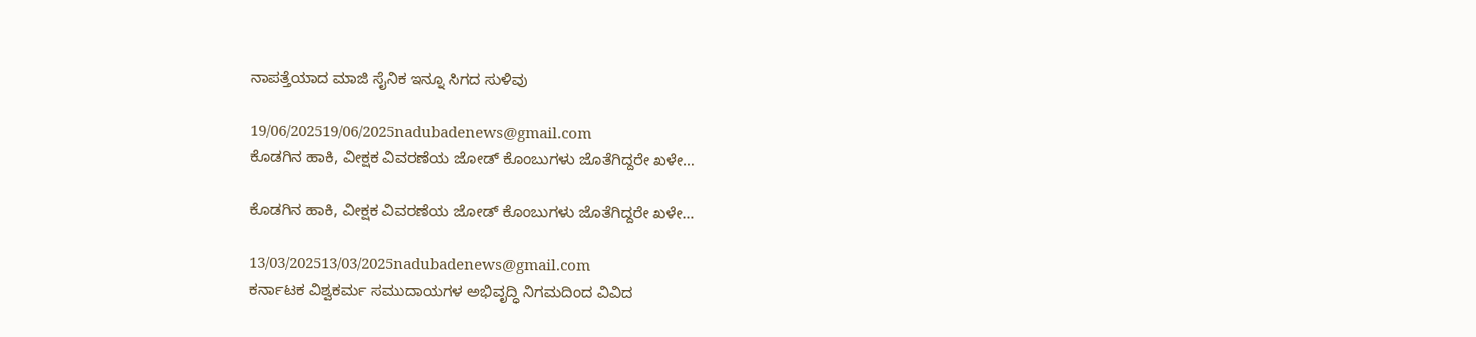ನಾಪತ್ತೆಯಾದ ಮಾಜಿ ಸೈನಿಕ ಇನ್ನೂ ಸಿಗದ ಸುಳಿವು

19/06/202519/06/2025nadubadenews@gmail.com
ಕೊಡಗಿನ ಹಾಕಿ, ವೀಕ್ಷಕ ವಿವರಣೆಯ ಜೋಡ್‌ ಕೊಂಬುಗಳು ಜೊತೆಗಿದ್ದರೇ ಖಳೇ…

ಕೊಡಗಿನ ಹಾಕಿ, ವೀಕ್ಷಕ ವಿವರಣೆಯ ಜೋಡ್‌ ಕೊಂಬುಗಳು ಜೊತೆಗಿದ್ದರೇ ಖಳೇ…

13/03/202513/03/2025nadubadenews@gmail.com
ಕರ್ನಾಟಕ ವಿಶ್ವಕರ್ಮ ಸಮುದಾಯಗಳ ಅಭಿವೃದ್ಧಿ ನಿಗಮದಿಂದ ವಿವಿದ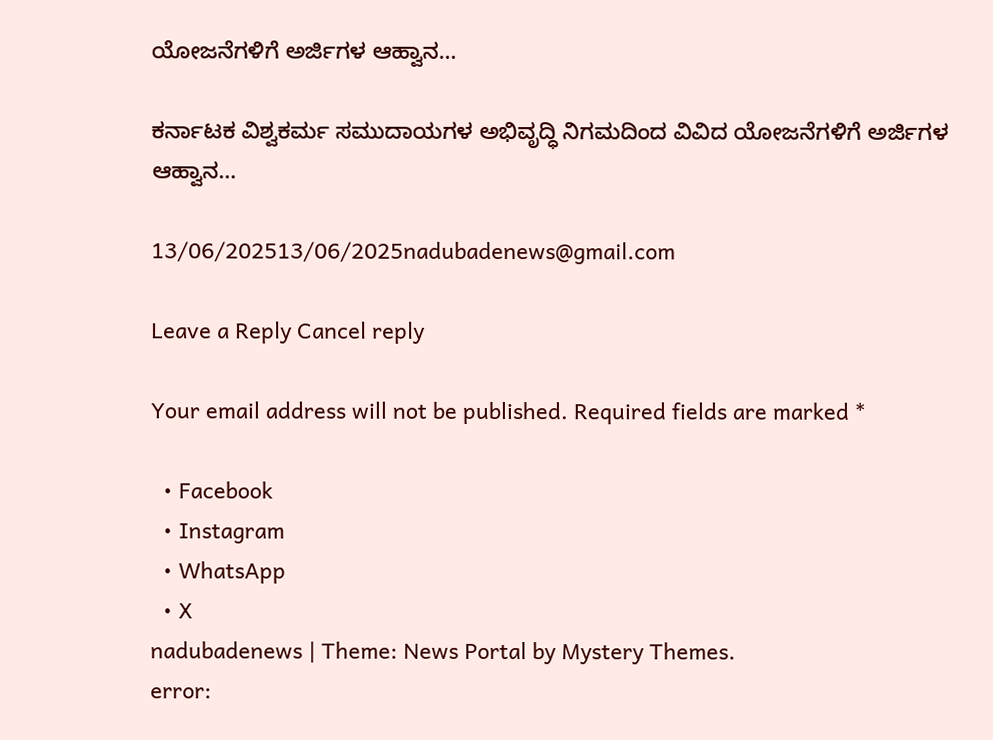ಯೋಜನೆಗಳಿಗೆ ಅರ್ಜಿಗಳ ಆಹ್ವಾನ…

ಕರ್ನಾಟಕ ವಿಶ್ವಕರ್ಮ ಸಮುದಾಯಗಳ ಅಭಿವೃದ್ಧಿ ನಿಗಮದಿಂದ ವಿವಿದ ಯೋಜನೆಗಳಿಗೆ ಅರ್ಜಿಗಳ ಆಹ್ವಾನ…

13/06/202513/06/2025nadubadenews@gmail.com

Leave a Reply Cancel reply

Your email address will not be published. Required fields are marked *

  • Facebook
  • Instagram
  • WhatsApp
  • X
nadubadenews | Theme: News Portal by Mystery Themes.
error: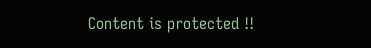Content is protected !!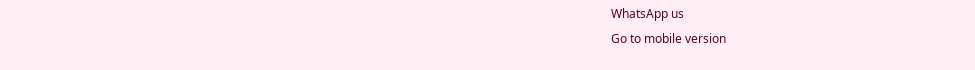WhatsApp us
Go to mobile version